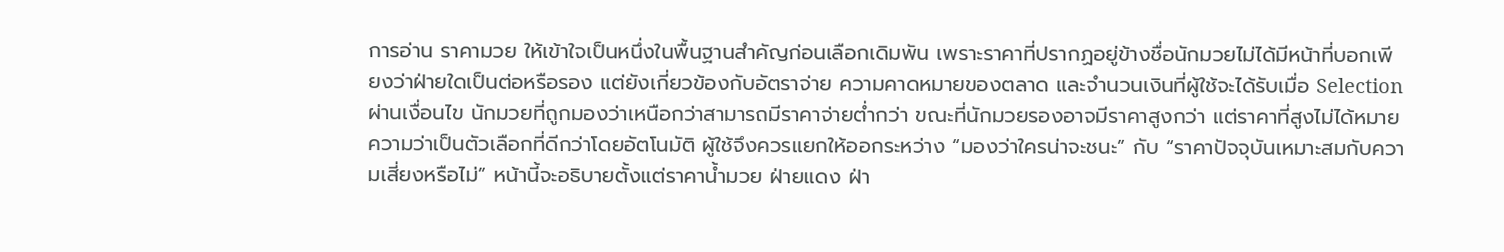การอ่าน ราคามวย ให้เข้าใจเป็นหนึ่งในพื้นฐานสำคัญก่อนเลือกเดิมพัน เพราะราคาที่ปรากฏอยู่ข้างชื่อนักมวยไม่ได้มีหน้าที่บอกเพียงว่าฝ่ายใดเป็นต่อหรือรอง แต่ยังเกี่ยวข้องกับอัตราจ่าย ความคาดหมายของตลาด และจำนวนเงินที่ผู้ใช้จะได้รับเมื่อ Selection ผ่านเงื่อนไข นักมวยที่ถูกมองว่าเหนือกว่าสามารถมีราคาจ่ายต่ำกว่า ขณะที่นักมวยรองอาจมีราคาสูงกว่า แต่ราคาที่สูงไม่ได้หมายความว่าเป็นตัวเลือกที่ดีกว่าโดยอัตโนมัติ ผู้ใช้จึงควรแยกให้ออกระหว่าง “มองว่าใครน่าจะชนะ” กับ “ราคาปัจจุบันเหมาะสมกับความเสี่ยงหรือไม่” หน้านี้จะอธิบายตั้งแต่ราคาน้ำมวย ฝ่ายแดง ฝ่า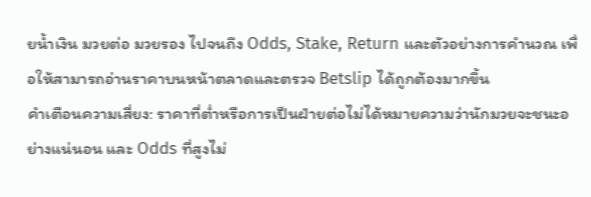ยน้ำเงิน มวยต่อ มวยรอง ไปจนถึง Odds, Stake, Return และตัวอย่างการคำนวณ เพื่อให้สามารถอ่านราคาบนหน้าตลาดและตรวจ Betslip ได้ถูกต้องมากขึ้น
คำเตือนความเสี่ยง: ราคาที่ต่ำหรือการเป็นฝ่ายต่อไม่ได้หมายความว่านักมวยจะชนะอย่างแน่นอน และ Odds ที่สูงไม่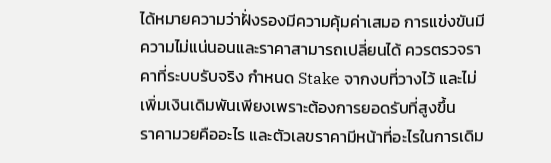ได้หมายความว่าฝั่งรองมีความคุ้มค่าเสมอ การแข่งขันมีความไม่แน่นอนและราคาสามารถเปลี่ยนได้ ควรตรวจราคาที่ระบบรับจริง กำหนด Stake จากงบที่วางไว้ และไม่เพิ่มเงินเดิมพันเพียงเพราะต้องการยอดรับที่สูงขึ้น
ราคามวยคืออะไร และตัวเลขราคามีหน้าที่อะไรในการเดิม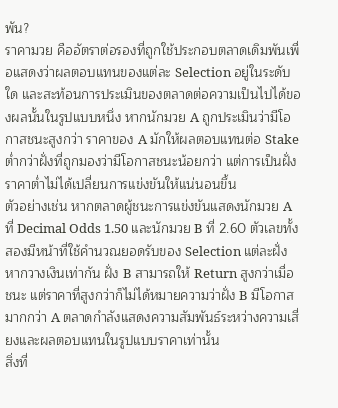พัน?
ราคามวย คืออัตราต่อรองที่ถูกใช้ประกอบตลาดเดิมพันเพื่อแสดงว่าผลตอบแทนของแต่ละ Selection อยู่ในระดับใด และสะท้อนการประเมินของตลาดต่อความเป็นไปได้ของผลนั้นในรูปแบบหนึ่ง หากนักมวย A ถูกประเมินว่ามีโอกาสชนะสูงกว่า ราคาของ A มักให้ผลตอบแทนต่อ Stake ต่ำกว่าฝั่งที่ถูกมองว่ามีโอกาสชนะน้อยกว่า แต่การเป็นฝั่งราคาต่ำไม่ได้เปลี่ยนการแข่งขันให้แน่นอนขึ้น
ตัวอย่างเช่น หากตลาดผู้ชนะการแข่งขันแสดงนักมวย A ที่ Decimal Odds 1.50 และนักมวย B ที่ 2.60 ตัวเลขทั้งสองมีหน้าที่ใช้คำนวณยอดรับของ Selection แต่ละฝั่ง หากวางเงินเท่ากัน ฝั่ง B สามารถให้ Return สูงกว่าเมื่อชนะ แต่ราคาที่สูงกว่าก็ไม่ได้หมายความว่าฝั่ง B มีโอกาสมากกว่า A ตลาดกำลังแสดงความสัมพันธ์ระหว่างความเสี่ยงและผลตอบแทนในรูปแบบราคาเท่านั้น
สิ่งที่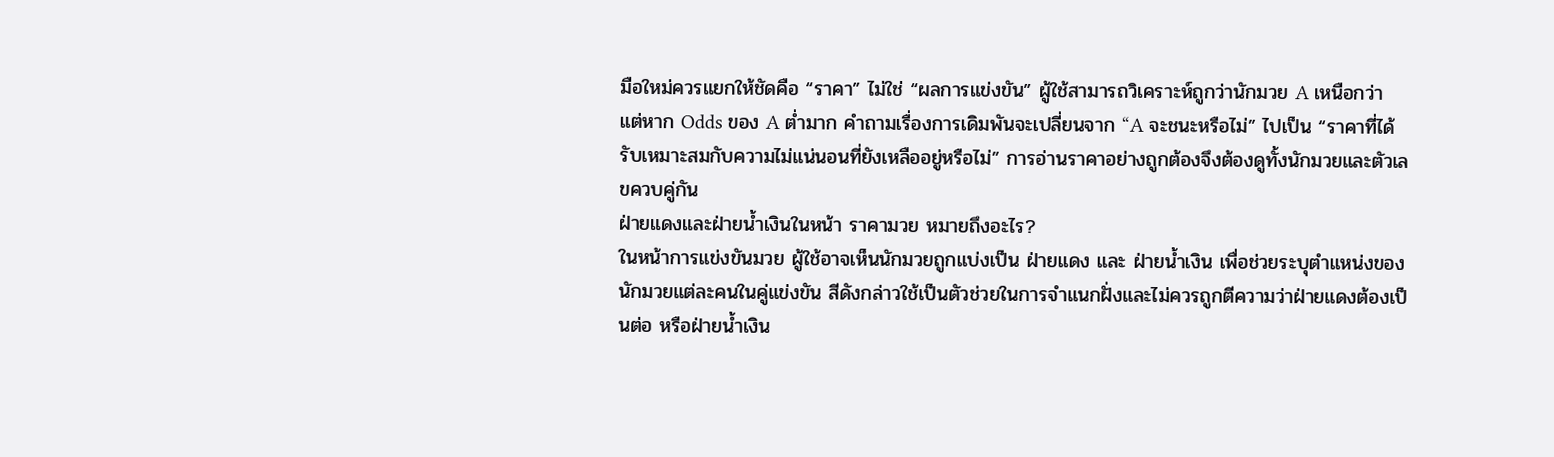มือใหม่ควรแยกให้ชัดคือ “ราคา” ไม่ใช่ “ผลการแข่งขัน” ผู้ใช้สามารถวิเคราะห์ถูกว่านักมวย A เหนือกว่า แต่หาก Odds ของ A ต่ำมาก คำถามเรื่องการเดิมพันจะเปลี่ยนจาก “A จะชนะหรือไม่” ไปเป็น “ราคาที่ได้รับเหมาะสมกับความไม่แน่นอนที่ยังเหลืออยู่หรือไม่” การอ่านราคาอย่างถูกต้องจึงต้องดูทั้งนักมวยและตัวเลขควบคู่กัน
ฝ่ายแดงและฝ่ายน้ำเงินในหน้า ราคามวย หมายถึงอะไร?
ในหน้าการแข่งขันมวย ผู้ใช้อาจเห็นนักมวยถูกแบ่งเป็น ฝ่ายแดง และ ฝ่ายน้ำเงิน เพื่อช่วยระบุตำแหน่งของนักมวยแต่ละคนในคู่แข่งขัน สีดังกล่าวใช้เป็นตัวช่วยในการจำแนกฝั่งและไม่ควรถูกตีความว่าฝ่ายแดงต้องเป็นต่อ หรือฝ่ายน้ำเงิน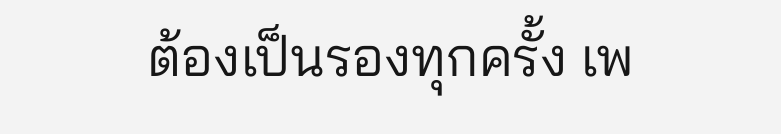ต้องเป็นรองทุกครั้ง เพ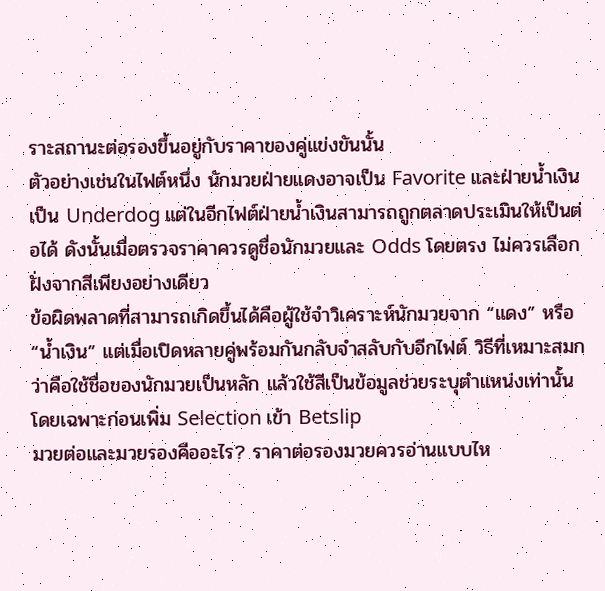ราะสถานะต่อรองขึ้นอยู่กับราคาของคู่แข่งขันนั้น
ตัวอย่างเช่นในไฟต์หนึ่ง นักมวยฝ่ายแดงอาจเป็น Favorite และฝ่ายน้ำเงินเป็น Underdog แต่ในอีกไฟต์ฝ่ายน้ำเงินสามารถถูกตลาดประเมินให้เป็นต่อได้ ดังนั้นเมื่อตรวจราคาควรดูชื่อนักมวยและ Odds โดยตรง ไม่ควรเลือกฝั่งจากสีเพียงอย่างเดียว
ข้อผิดพลาดที่สามารถเกิดขึ้นได้คือผู้ใช้จำวิเคราะห์นักมวยจาก “แดง” หรือ “น้ำเงิน” แต่เมื่อเปิดหลายคู่พร้อมกันกลับจำสลับกับอีกไฟต์ วิธีที่เหมาะสมกว่าคือใช้ชื่อของนักมวยเป็นหลัก แล้วใช้สีเป็นข้อมูลช่วยระบุตำแหน่งเท่านั้น โดยเฉพาะก่อนเพิ่ม Selection เข้า Betslip
มวยต่อและมวยรองคืออะไร? ราคาต่อรองมวยควรอ่านแบบไห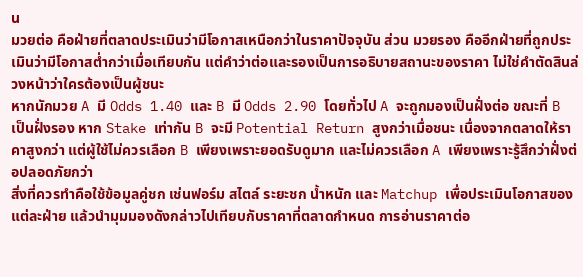น
มวยต่อ คือฝ่ายที่ตลาดประเมินว่ามีโอกาสเหนือกว่าในราคาปัจจุบัน ส่วน มวยรอง คืออีกฝ่ายที่ถูกประเมินว่ามีโอกาสต่ำกว่าเมื่อเทียบกัน แต่คำว่าต่อและรองเป็นการอธิบายสถานะของราคา ไม่ใช่คำตัดสินล่วงหน้าว่าใครต้องเป็นผู้ชนะ
หากนักมวย A มี Odds 1.40 และ B มี Odds 2.90 โดยทั่วไป A จะถูกมองเป็นฝั่งต่อ ขณะที่ B เป็นฝั่งรอง หาก Stake เท่ากัน B จะมี Potential Return สูงกว่าเมื่อชนะ เนื่องจากตลาดให้ราคาสูงกว่า แต่ผู้ใช้ไม่ควรเลือก B เพียงเพราะยอดรับดูมาก และไม่ควรเลือก A เพียงเพราะรู้สึกว่าฝั่งต่อปลอดภัยกว่า
สิ่งที่ควรทำคือใช้ข้อมูลคู่ชก เช่นฟอร์ม สไตล์ ระยะชก น้ำหนัก และ Matchup เพื่อประเมินโอกาสของแต่ละฝ่าย แล้วนำมุมมองดังกล่าวไปเทียบกับราคาที่ตลาดกำหนด การอ่านราคาต่อ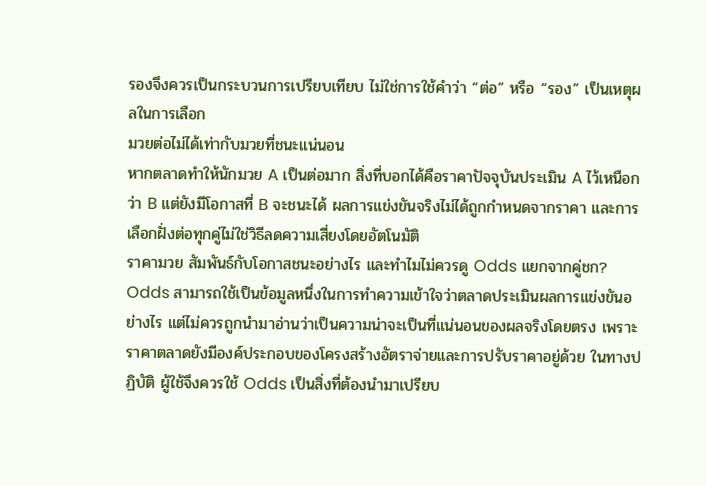รองจึงควรเป็นกระบวนการเปรียบเทียบ ไม่ใช่การใช้คำว่า “ต่อ” หรือ “รอง” เป็นเหตุผลในการเลือก
มวยต่อไม่ได้เท่ากับมวยที่ชนะแน่นอน
หากตลาดทำให้นักมวย A เป็นต่อมาก สิ่งที่บอกได้คือราคาปัจจุบันประเมิน A ไว้เหนือกว่า B แต่ยังมีโอกาสที่ B จะชนะได้ ผลการแข่งขันจริงไม่ได้ถูกกำหนดจากราคา และการเลือกฝั่งต่อทุกคู่ไม่ใช่วิธีลดความเสี่ยงโดยอัตโนมัติ
ราคามวย สัมพันธ์กับโอกาสชนะอย่างไร และทำไมไม่ควรดู Odds แยกจากคู่ชก?
Odds สามารถใช้เป็นข้อมูลหนึ่งในการทำความเข้าใจว่าตลาดประเมินผลการแข่งขันอย่างไร แต่ไม่ควรถูกนำมาอ่านว่าเป็นความน่าจะเป็นที่แน่นอนของผลจริงโดยตรง เพราะราคาตลาดยังมีองค์ประกอบของโครงสร้างอัตราจ่ายและการปรับราคาอยู่ด้วย ในทางปฏิบัติ ผู้ใช้จึงควรใช้ Odds เป็นสิ่งที่ต้องนำมาเปรียบ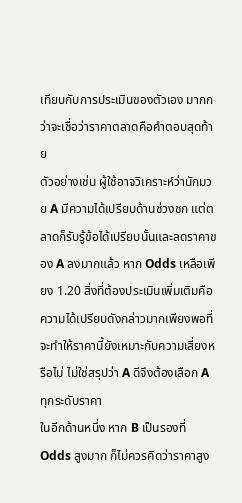เทียบกับการประเมินของตัวเอง มากกว่าจะเชื่อว่าราคาตลาดคือคำตอบสุดท้าย
ตัวอย่างเช่น ผู้ใช้อาจวิเคราะห์ว่านักมวย A มีความได้เปรียบด้านช่วงชก แต่ตลาดก็รับรู้ข้อได้เปรียบนั้นและลดราคาของ A ลงมากแล้ว หาก Odds เหลือเพียง 1.20 สิ่งที่ต้องประเมินเพิ่มเติมคือความได้เปรียบดังกล่าวมากเพียงพอที่จะทำให้ราคานี้ยังเหมาะกับความเสี่ยงหรือไม่ ไม่ใช่สรุปว่า A ดีจึงต้องเลือก A ทุกระดับราคา
ในอีกด้านหนึ่ง หาก B เป็นรองที่ Odds สูงมาก ก็ไม่ควรคิดว่าราคาสูง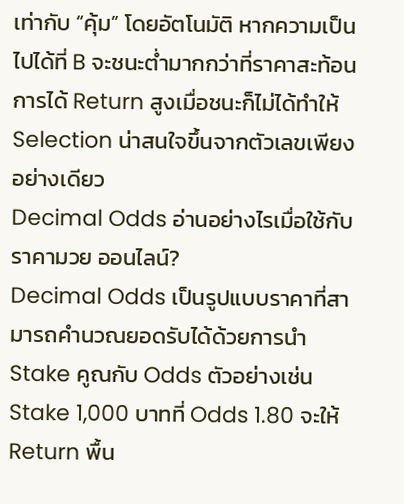เท่ากับ “คุ้ม” โดยอัตโนมัติ หากความเป็นไปได้ที่ B จะชนะต่ำมากกว่าที่ราคาสะท้อน การได้ Return สูงเมื่อชนะก็ไม่ได้ทำให้ Selection น่าสนใจขึ้นจากตัวเลขเพียงอย่างเดียว
Decimal Odds อ่านอย่างไรเมื่อใช้กับ ราคามวย ออนไลน์?
Decimal Odds เป็นรูปแบบราคาที่สามารถคำนวณยอดรับได้ด้วยการนำ Stake คูณกับ Odds ตัวอย่างเช่น Stake 1,000 บาทที่ Odds 1.80 จะให้ Return พื้น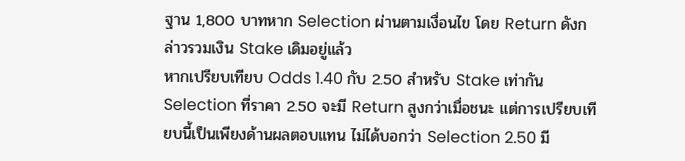ฐาน 1,800 บาทหาก Selection ผ่านตามเงื่อนไข โดย Return ดังกล่าวรวมเงิน Stake เดิมอยู่แล้ว
หากเปรียบเทียบ Odds 1.40 กับ 2.50 สำหรับ Stake เท่ากัน Selection ที่ราคา 2.50 จะมี Return สูงกว่าเมื่อชนะ แต่การเปรียบเทียบนี้เป็นเพียงด้านผลตอบแทน ไม่ได้บอกว่า Selection 2.50 มี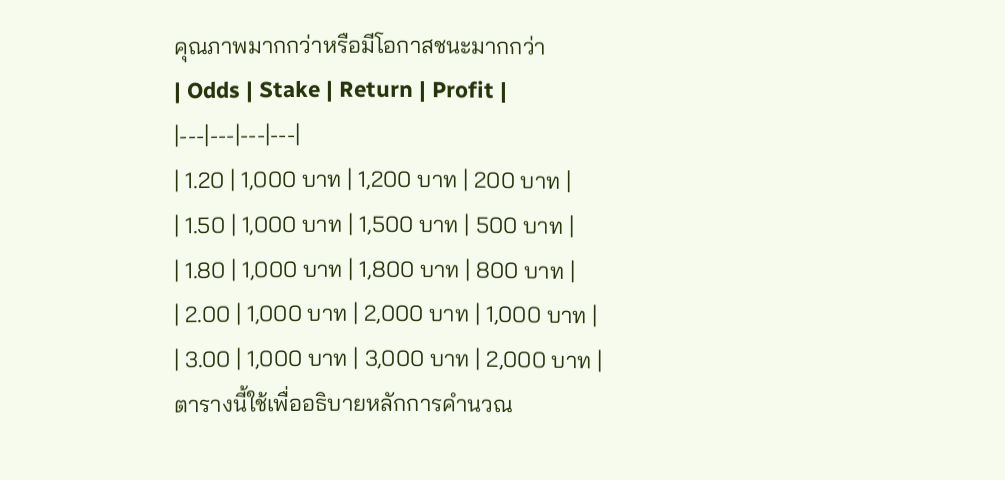คุณภาพมากกว่าหรือมีโอกาสชนะมากกว่า
| Odds | Stake | Return | Profit |
|---|---|---|---|
| 1.20 | 1,000 บาท | 1,200 บาท | 200 บาท |
| 1.50 | 1,000 บาท | 1,500 บาท | 500 บาท |
| 1.80 | 1,000 บาท | 1,800 บาท | 800 บาท |
| 2.00 | 1,000 บาท | 2,000 บาท | 1,000 บาท |
| 3.00 | 1,000 บาท | 3,000 บาท | 2,000 บาท |
ตารางนี้ใช้เพื่ออธิบายหลักการคำนวณ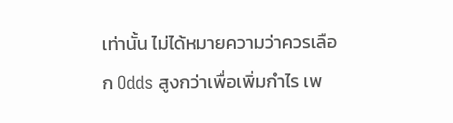เท่านั้น ไม่ได้หมายความว่าควรเลือก Odds สูงกว่าเพื่อเพิ่มกำไร เพ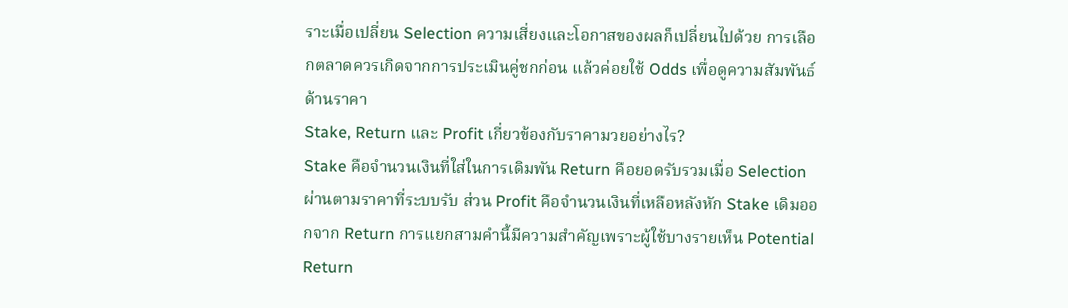ราะเมื่อเปลี่ยน Selection ความเสี่ยงและโอกาสของผลก็เปลี่ยนไปด้วย การเลือกตลาดควรเกิดจากการประเมินคู่ชกก่อน แล้วค่อยใช้ Odds เพื่อดูความสัมพันธ์ด้านราคา
Stake, Return และ Profit เกี่ยวข้องกับราคามวยอย่างไร?
Stake คือจำนวนเงินที่ใส่ในการเดิมพัน Return คือยอดรับรวมเมื่อ Selection ผ่านตามราคาที่ระบบรับ ส่วน Profit คือจำนวนเงินที่เหลือหลังหัก Stake เดิมออกจาก Return การแยกสามคำนี้มีความสำคัญเพราะผู้ใช้บางรายเห็น Potential Return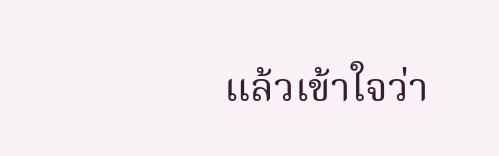แล้วเข้าใจว่า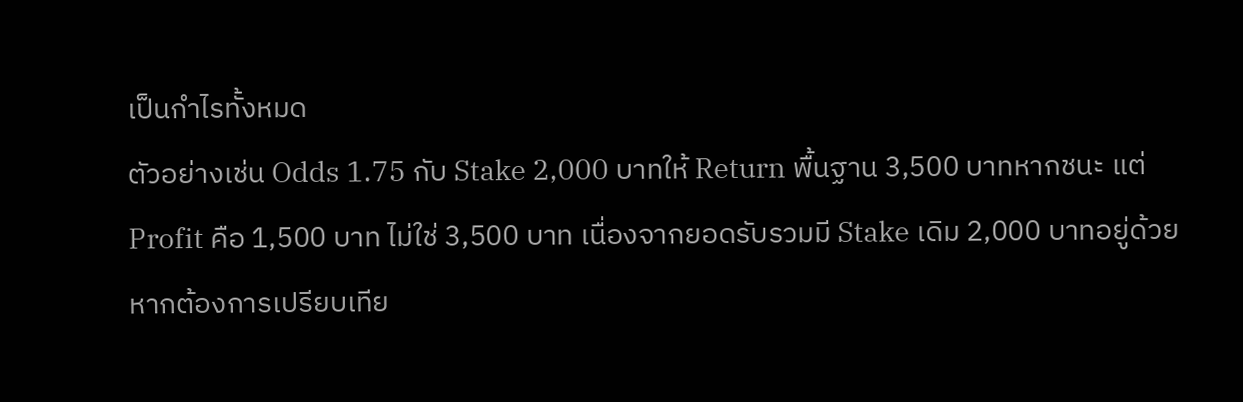เป็นกำไรทั้งหมด
ตัวอย่างเช่น Odds 1.75 กับ Stake 2,000 บาทให้ Return พื้นฐาน 3,500 บาทหากชนะ แต่ Profit คือ 1,500 บาท ไม่ใช่ 3,500 บาท เนื่องจากยอดรับรวมมี Stake เดิม 2,000 บาทอยู่ด้วย หากต้องการเปรียบเทีย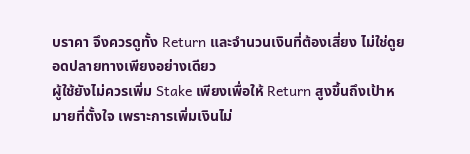บราคา จึงควรดูทั้ง Return และจำนวนเงินที่ต้องเสี่ยง ไม่ใช่ดูยอดปลายทางเพียงอย่างเดียว
ผู้ใช้ยังไม่ควรเพิ่ม Stake เพียงเพื่อให้ Return สูงขึ้นถึงเป้าหมายที่ตั้งใจ เพราะการเพิ่มเงินไม่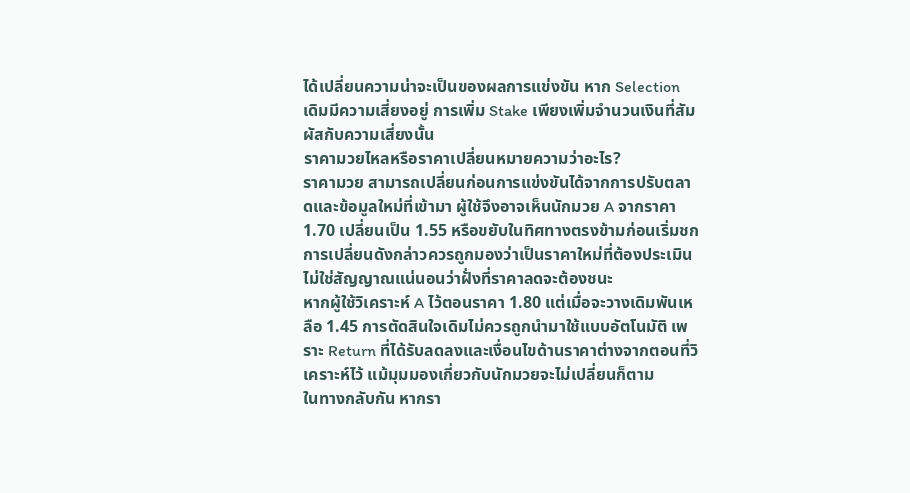ได้เปลี่ยนความน่าจะเป็นของผลการแข่งขัน หาก Selection เดิมมีความเสี่ยงอยู่ การเพิ่ม Stake เพียงเพิ่มจำนวนเงินที่สัมผัสกับความเสี่ยงนั้น
ราคามวยไหลหรือราคาเปลี่ยนหมายความว่าอะไร?
ราคามวย สามารถเปลี่ยนก่อนการแข่งขันได้จากการปรับตลาดและข้อมูลใหม่ที่เข้ามา ผู้ใช้จึงอาจเห็นนักมวย A จากราคา 1.70 เปลี่ยนเป็น 1.55 หรือขยับในทิศทางตรงข้ามก่อนเริ่มชก การเปลี่ยนดังกล่าวควรถูกมองว่าเป็นราคาใหม่ที่ต้องประเมิน ไม่ใช่สัญญาณแน่นอนว่าฝั่งที่ราคาลดจะต้องชนะ
หากผู้ใช้วิเคราะห์ A ไว้ตอนราคา 1.80 แต่เมื่อจะวางเดิมพันเหลือ 1.45 การตัดสินใจเดิมไม่ควรถูกนำมาใช้แบบอัตโนมัติ เพราะ Return ที่ได้รับลดลงและเงื่อนไขด้านราคาต่างจากตอนที่วิเคราะห์ไว้ แม้มุมมองเกี่ยวกับนักมวยจะไม่เปลี่ยนก็ตาม
ในทางกลับกัน หากรา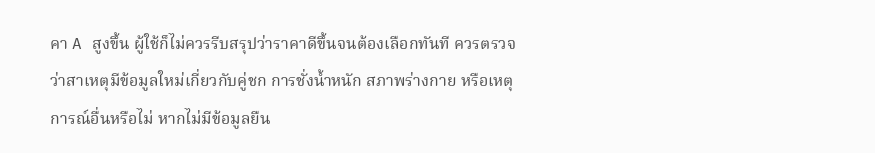คา A สูงขึ้น ผู้ใช้ก็ไม่ควรรีบสรุปว่าราคาดีขึ้นจนต้องเลือกทันที ควรตรวจว่าสาเหตุมีข้อมูลใหม่เกี่ยวกับคู่ชก การชั่งน้ำหนัก สภาพร่างกาย หรือเหตุการณ์อื่นหรือไม่ หากไม่มีข้อมูลยืน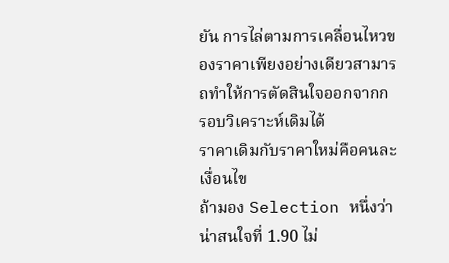ยัน การไล่ตามการเคลื่อนไหวของราคาเพียงอย่างเดียวสามารถทำให้การตัดสินใจออกจากกรอบวิเคราะห์เดิมได้
ราคาเดิมกับราคาใหม่คือคนละเงื่อนไข
ถ้ามอง Selection หนึ่งว่าน่าสนใจที่ 1.90 ไม่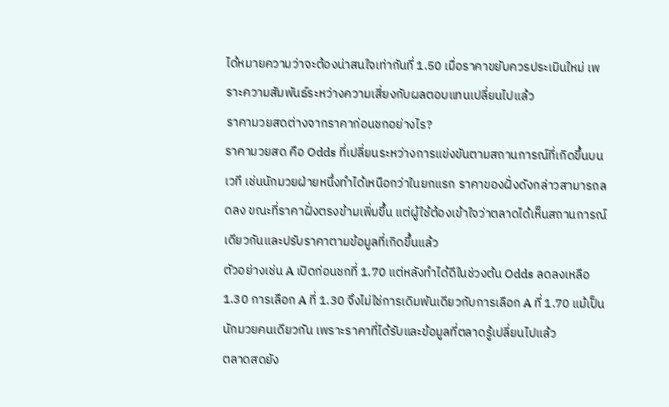ได้หมายความว่าจะต้องน่าสนใจเท่ากันที่ 1.50 เมื่อราคาขยับควรประเมินใหม่ เพราะความสัมพันธ์ระหว่างความเสี่ยงกับผลตอบแทนเปลี่ยนไปแล้ว
ราคามวยสดต่างจากราคาก่อนชกอย่างไร?
ราคามวยสด คือ Odds ที่เปลี่ยนระหว่างการแข่งขันตามสถานการณ์ที่เกิดขึ้นบนเวที เช่นนักมวยฝ่ายหนึ่งทำได้เหนือกว่าในยกแรก ราคาของฝั่งดังกล่าวสามารถลดลง ขณะที่ราคาฝั่งตรงข้ามเพิ่มขึ้น แต่ผู้ใช้ต้องเข้าใจว่าตลาดได้เห็นสถานการณ์เดียวกันและปรับราคาตามข้อมูลที่เกิดขึ้นแล้ว
ตัวอย่างเช่น A เปิดก่อนชกที่ 1.70 แต่หลังทำได้ดีในช่วงต้น Odds ลดลงเหลือ 1.30 การเลือก A ที่ 1.30 จึงไม่ใช่การเดิมพันเดียวกับการเลือก A ที่ 1.70 แม้เป็นนักมวยคนเดียวกัน เพราะราคาที่ได้รับและข้อมูลที่ตลาดรู้เปลี่ยนไปแล้ว
ตลาดสดยัง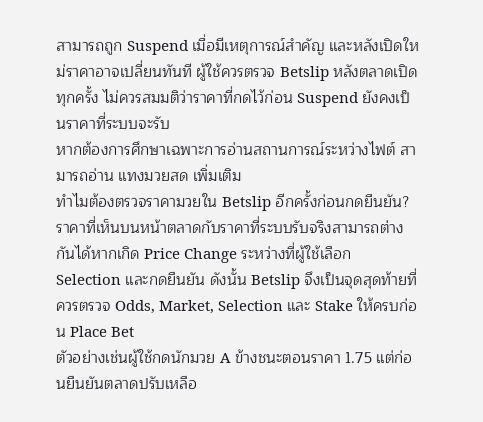สามารถถูก Suspend เมื่อมีเหตุการณ์สำคัญ และหลังเปิดใหม่ราคาอาจเปลี่ยนทันที ผู้ใช้ควรตรวจ Betslip หลังตลาดเปิดทุกครั้ง ไม่ควรสมมติว่าราคาที่กดไว้ก่อน Suspend ยังคงเป็นราคาที่ระบบจะรับ
หากต้องการศึกษาเฉพาะการอ่านสถานการณ์ระหว่างไฟต์ สามารถอ่าน แทงมวยสด เพิ่มเติม
ทำไมต้องตรวจราคามวยใน Betslip อีกครั้งก่อนกดยืนยัน?
ราคาที่เห็นบนหน้าตลาดกับราคาที่ระบบรับจริงสามารถต่างกันได้หากเกิด Price Change ระหว่างที่ผู้ใช้เลือก Selection และกดยืนยัน ดังนั้น Betslip จึงเป็นจุดสุดท้ายที่ควรตรวจ Odds, Market, Selection และ Stake ให้ครบก่อน Place Bet
ตัวอย่างเช่นผู้ใช้กดนักมวย A ข้างชนะตอนราคา 1.75 แต่ก่อนยืนยันตลาดปรับเหลือ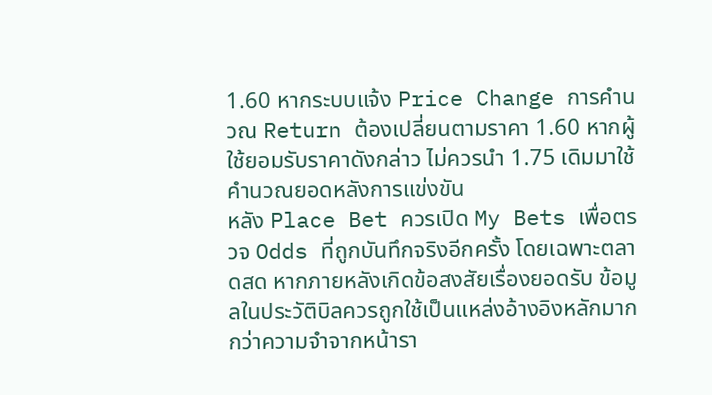1.60 หากระบบแจ้ง Price Change การคำนวณ Return ต้องเปลี่ยนตามราคา 1.60 หากผู้ใช้ยอมรับราคาดังกล่าว ไม่ควรนำ 1.75 เดิมมาใช้คำนวณยอดหลังการแข่งขัน
หลัง Place Bet ควรเปิด My Bets เพื่อตรวจ Odds ที่ถูกบันทึกจริงอีกครั้ง โดยเฉพาะตลาดสด หากภายหลังเกิดข้อสงสัยเรื่องยอดรับ ข้อมูลในประวัติบิลควรถูกใช้เป็นแหล่งอ้างอิงหลักมากกว่าความจำจากหน้ารา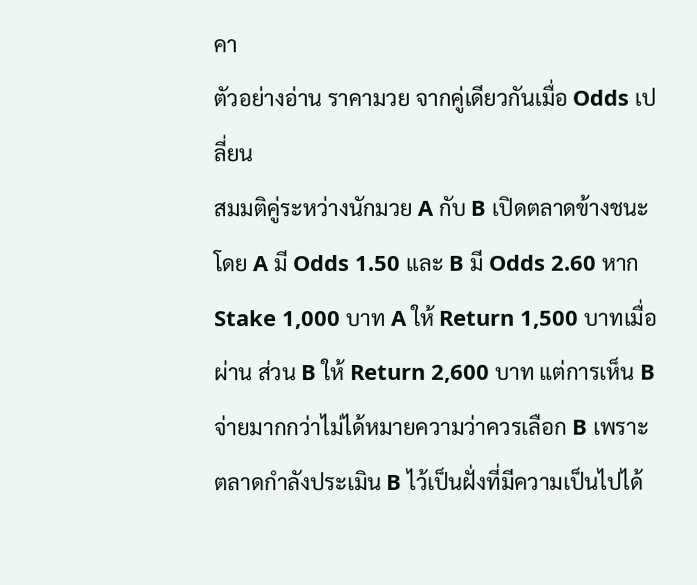คา
ตัวอย่างอ่าน ราคามวย จากคู่เดียวกันเมื่อ Odds เปลี่ยน
สมมติคู่ระหว่างนักมวย A กับ B เปิดตลาดข้างชนะ โดย A มี Odds 1.50 และ B มี Odds 2.60 หาก Stake 1,000 บาท A ให้ Return 1,500 บาทเมื่อผ่าน ส่วน B ให้ Return 2,600 บาท แต่การเห็น B จ่ายมากกว่าไม่ได้หมายความว่าควรเลือก B เพราะตลาดกำลังประเมิน B ไว้เป็นฝั่งที่มีความเป็นไปได้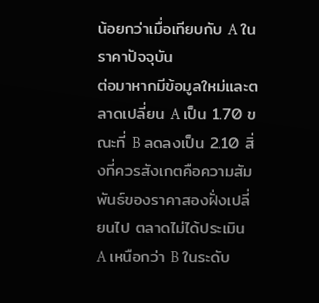น้อยกว่าเมื่อเทียบกับ A ในราคาปัจจุบัน
ต่อมาหากมีข้อมูลใหม่และตลาดเปลี่ยน A เป็น 1.70 ขณะที่ B ลดลงเป็น 2.10 สิ่งที่ควรสังเกตคือความสัมพันธ์ของราคาสองฝั่งเปลี่ยนไป ตลาดไม่ได้ประเมิน A เหนือกว่า B ในระดับ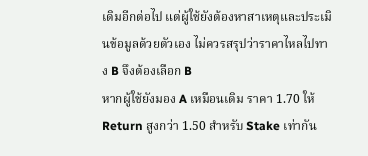เดิมอีกต่อไป แต่ผู้ใช้ยังต้องหาสาเหตุและประเมินข้อมูลด้วยตัวเอง ไม่ควรสรุปว่าราคาไหลไปทาง B จึงต้องเลือก B
หากผู้ใช้ยังมอง A เหมือนเดิม ราคา 1.70 ให้ Return สูงกว่า 1.50 สำหรับ Stake เท่ากัน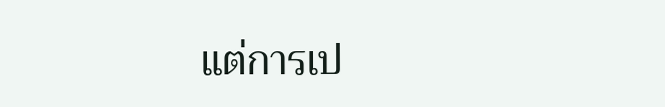แต่การเป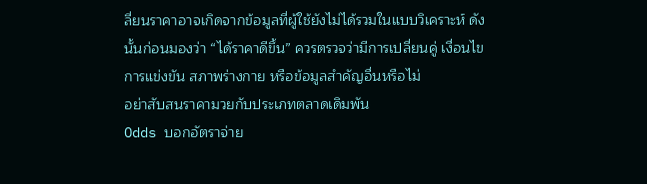ลี่ยนราคาอาจเกิดจากข้อมูลที่ผู้ใช้ยังไม่ได้รวมในแบบวิเคราะห์ ดังนั้นก่อนมองว่า “ได้ราคาดีขึ้น” ควรตรวจว่ามีการเปลี่ยนคู่ เงื่อนไขการแข่งขัน สภาพร่างกาย หรือข้อมูลสำคัญอื่นหรือไม่
อย่าสับสนราคามวยกับประเภทตลาดเดิมพัน
Odds บอกอัตราจ่าย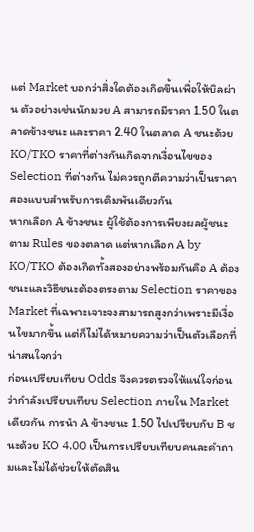แต่ Market บอกว่าสิ่งใดต้องเกิดขึ้นเพื่อให้บิลผ่าน ตัวอย่างเช่นนักมวย A สามารถมีราคา 1.50 ในตลาดข้างชนะ และราคา 2.40 ในตลาด A ชนะด้วย KO/TKO ราคาที่ต่างกันเกิดจากเงื่อนไขของ Selection ที่ต่างกัน ไม่ควรถูกตีความว่าเป็นราคาสองแบบสำหรับการเดิมพันเดียวกัน
หากเลือก A ข้างชนะ ผู้ใช้ต้องการเพียงผลผู้ชนะตาม Rules ของตลาด แต่หากเลือก A by KO/TKO ต้องเกิดทั้งสองอย่างพร้อมกันคือ A ต้องชนะและวิธีชนะต้องตรงตาม Selection ราคาของ Market ที่เฉพาะเจาะจงสามารถสูงกว่าเพราะมีเงื่อนไขมากขึ้น แต่ก็ไม่ได้หมายความว่าเป็นตัวเลือกที่น่าสนใจกว่า
ก่อนเปรียบเทียบ Odds จึงควรตรวจให้แน่ใจก่อนว่ากำลังเปรียบเทียบ Selection ภายใน Market เดียวกัน การนำ A ข้างชนะ 1.50 ไปเปรียบกับ B ชนะด้วย KO 4.00 เป็นการเปรียบเทียบคนละคำถามและไม่ได้ช่วยให้ตัดสิน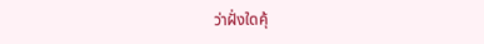ว่าฝั่งใดคุ้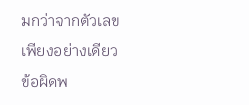มกว่าจากตัวเลขเพียงอย่างเดียว
ข้อผิดพ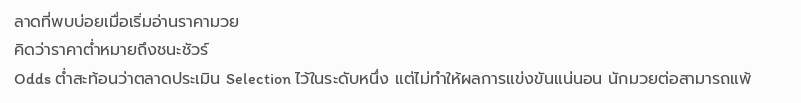ลาดที่พบบ่อยเมื่อเริ่มอ่านราคามวย
คิดว่าราคาต่ำหมายถึงชนะชัวร์
Odds ต่ำสะท้อนว่าตลาดประเมิน Selection ไว้ในระดับหนึ่ง แต่ไม่ทำให้ผลการแข่งขันแน่นอน นักมวยต่อสามารถแพ้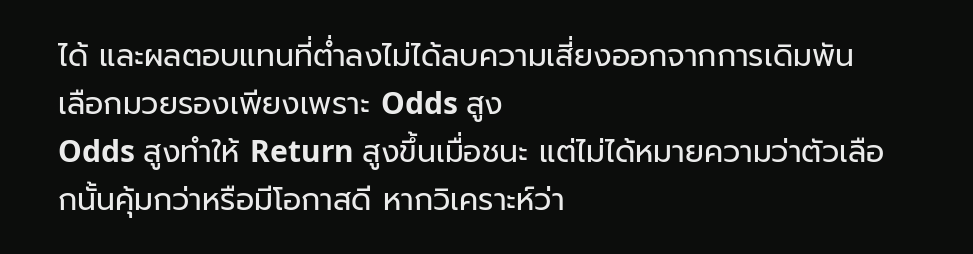ได้ และผลตอบแทนที่ต่ำลงไม่ได้ลบความเสี่ยงออกจากการเดิมพัน
เลือกมวยรองเพียงเพราะ Odds สูง
Odds สูงทำให้ Return สูงขึ้นเมื่อชนะ แต่ไม่ได้หมายความว่าตัวเลือกนั้นคุ้มกว่าหรือมีโอกาสดี หากวิเคราะห์ว่า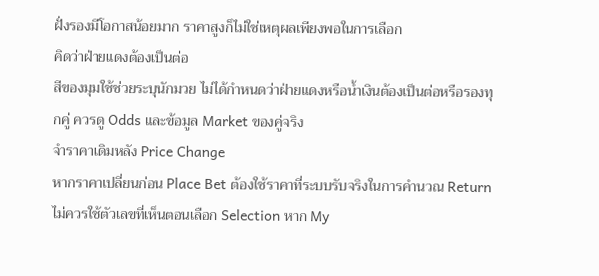ฝั่งรองมีโอกาสน้อยมาก ราคาสูงก็ไม่ใช่เหตุผลเพียงพอในการเลือก
คิดว่าฝ่ายแดงต้องเป็นต่อ
สีของมุมใช้ช่วยระบุนักมวย ไม่ได้กำหนดว่าฝ่ายแดงหรือน้ำเงินต้องเป็นต่อหรือรองทุกคู่ ควรดู Odds และข้อมูล Market ของคู่จริง
จำราคาเดิมหลัง Price Change
หากราคาเปลี่ยนก่อน Place Bet ต้องใช้ราคาที่ระบบรับจริงในการคำนวณ Return ไม่ควรใช้ตัวเลขที่เห็นตอนเลือก Selection หาก My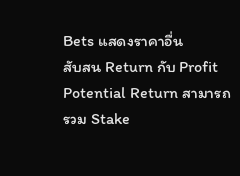Bets แสดงราคาอื่น
สับสน Return กับ Profit
Potential Return สามารถรวม Stake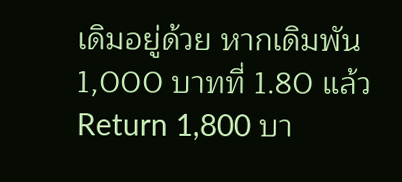เดิมอยู่ด้วย หากเดิมพัน 1,000 บาทที่ 1.80 แล้ว Return 1,800 บา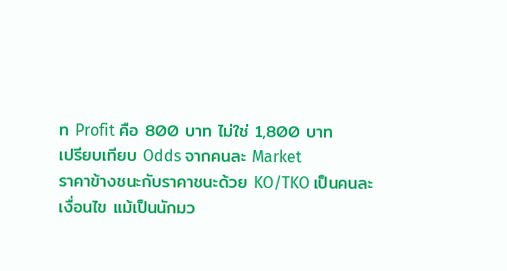ท Profit คือ 800 บาท ไม่ใช่ 1,800 บาท
เปรียบเทียบ Odds จากคนละ Market
ราคาข้างชนะกับราคาชนะด้วย KO/TKO เป็นคนละเงื่อนไข แม้เป็นนักมว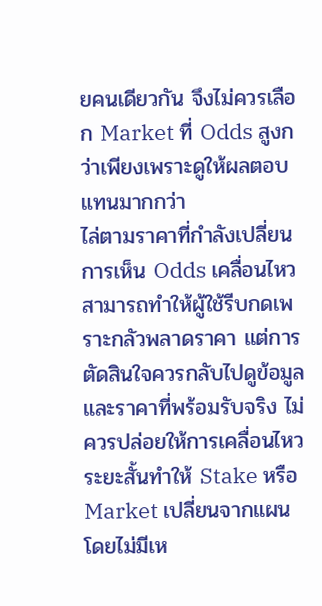ยคนเดียวกัน จึงไม่ควรเลือก Market ที่ Odds สูงกว่าเพียงเพราะดูให้ผลตอบแทนมากกว่า
ไล่ตามราคาที่กำลังเปลี่ยน
การเห็น Odds เคลื่อนไหวสามารถทำให้ผู้ใช้รีบกดเพราะกลัวพลาดราคา แต่การตัดสินใจควรกลับไปดูข้อมูลและราคาที่พร้อมรับจริง ไม่ควรปล่อยให้การเคลื่อนไหวระยะสั้นทำให้ Stake หรือ Market เปลี่ยนจากแผนโดยไม่มีเห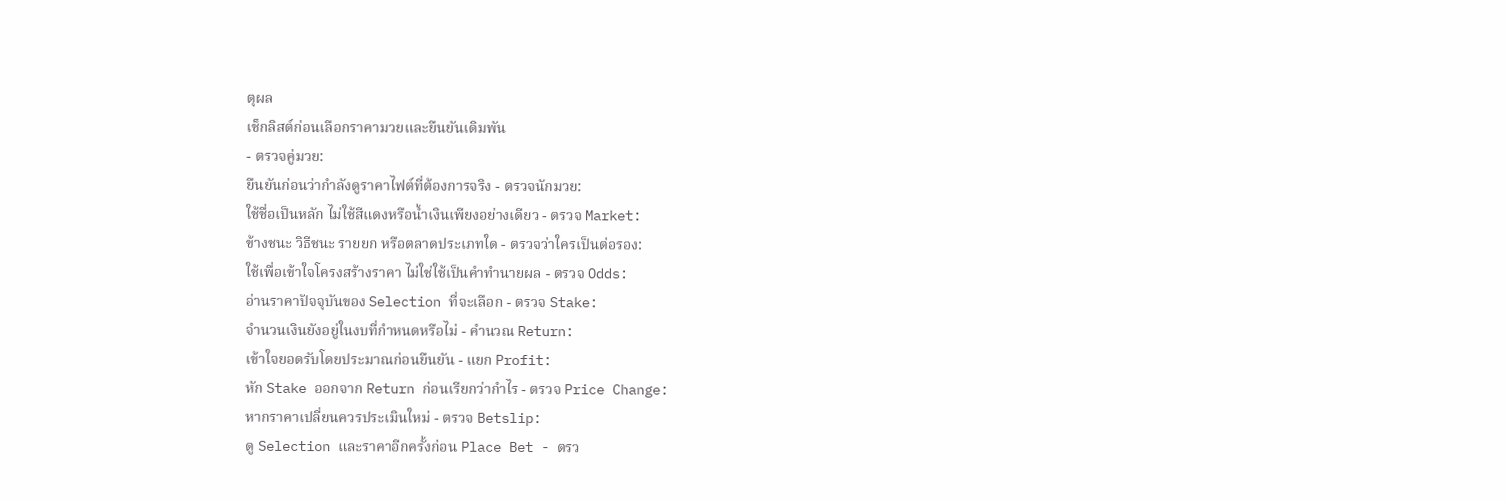ตุผล
เช็กลิสต์ก่อนเลือกราคามวยและยืนยันเดิมพัน
- ตรวจคู่มวย:
ยืนยันก่อนว่ากำลังดูราคาไฟต์ที่ต้องการจริง - ตรวจนักมวย:
ใช้ชื่อเป็นหลัก ไม่ใช้สีแดงหรือน้ำเงินเพียงอย่างเดียว - ตรวจ Market:
ข้างชนะ วิธีชนะ รายยก หรือตลาดประเภทใด - ตรวจว่าใครเป็นต่อรอง:
ใช้เพื่อเข้าใจโครงสร้างราคา ไม่ใช่ใช้เป็นคำทำนายผล - ตรวจ Odds:
อ่านราคาปัจจุบันของ Selection ที่จะเลือก - ตรวจ Stake:
จำนวนเงินยังอยู่ในงบที่กำหนดหรือไม่ - คำนวณ Return:
เข้าใจยอดรับโดยประมาณก่อนยืนยัน - แยก Profit:
หัก Stake ออกจาก Return ก่อนเรียกว่ากำไร - ตรวจ Price Change:
หากราคาเปลี่ยนควรประเมินใหม่ - ตรวจ Betslip:
ดู Selection และราคาอีกครั้งก่อน Place Bet - ตรว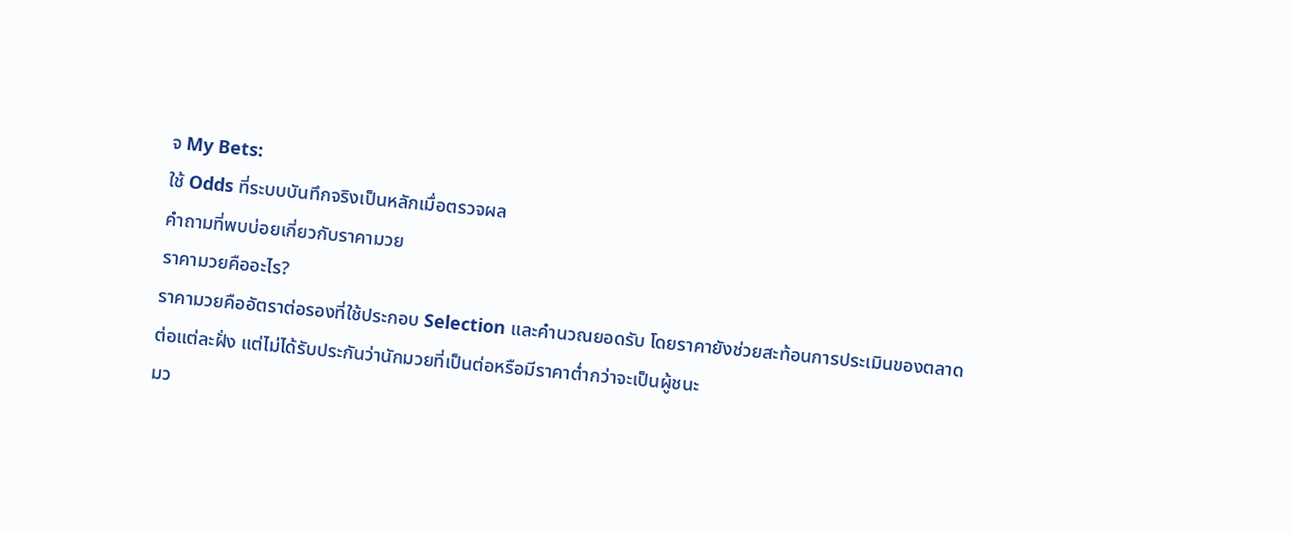จ My Bets:
ใช้ Odds ที่ระบบบันทึกจริงเป็นหลักเมื่อตรวจผล
คำถามที่พบบ่อยเกี่ยวกับราคามวย
ราคามวยคืออะไร?
ราคามวยคืออัตราต่อรองที่ใช้ประกอบ Selection และคำนวณยอดรับ โดยราคายังช่วยสะท้อนการประเมินของตลาดต่อแต่ละฝั่ง แต่ไม่ได้รับประกันว่านักมวยที่เป็นต่อหรือมีราคาต่ำกว่าจะเป็นผู้ชนะ
มว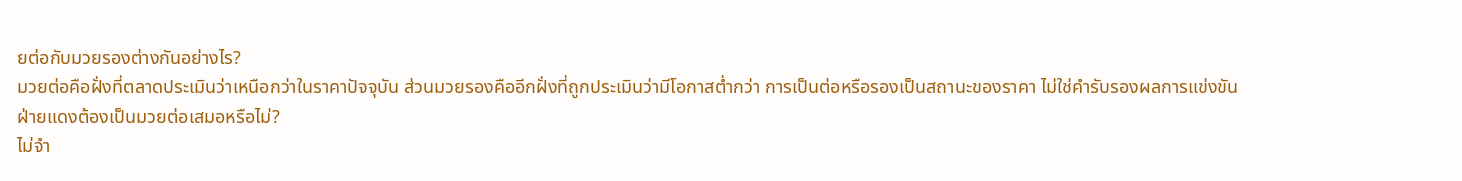ยต่อกับมวยรองต่างกันอย่างไร?
มวยต่อคือฝั่งที่ตลาดประเมินว่าเหนือกว่าในราคาปัจจุบัน ส่วนมวยรองคืออีกฝั่งที่ถูกประเมินว่ามีโอกาสต่ำกว่า การเป็นต่อหรือรองเป็นสถานะของราคา ไม่ใช่คำรับรองผลการแข่งขัน
ฝ่ายแดงต้องเป็นมวยต่อเสมอหรือไม่?
ไม่จำ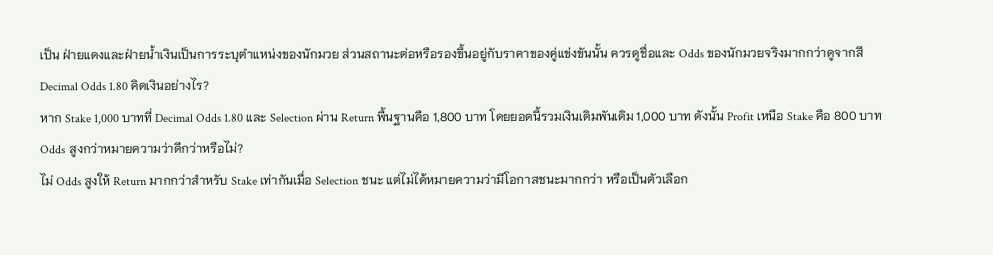เป็น ฝ่ายแดงและฝ่ายน้ำเงินเป็นการระบุตำแหน่งของนักมวย ส่วนสถานะต่อหรือรองขึ้นอยู่กับราคาของคู่แข่งขันนั้น ควรดูชื่อและ Odds ของนักมวยจริงมากกว่าดูจากสี
Decimal Odds 1.80 คิดเงินอย่างไร?
หาก Stake 1,000 บาทที่ Decimal Odds 1.80 และ Selection ผ่าน Return พื้นฐานคือ 1,800 บาท โดยยอดนี้รวมเงินเดิมพันเดิม 1,000 บาท ดังนั้น Profit เหนือ Stake คือ 800 บาท
Odds สูงกว่าหมายความว่าดีกว่าหรือไม่?
ไม่ Odds สูงให้ Return มากกว่าสำหรับ Stake เท่ากันเมื่อ Selection ชนะ แต่ไม่ได้หมายความว่ามีโอกาสชนะมากกว่า หรือเป็นตัวเลือก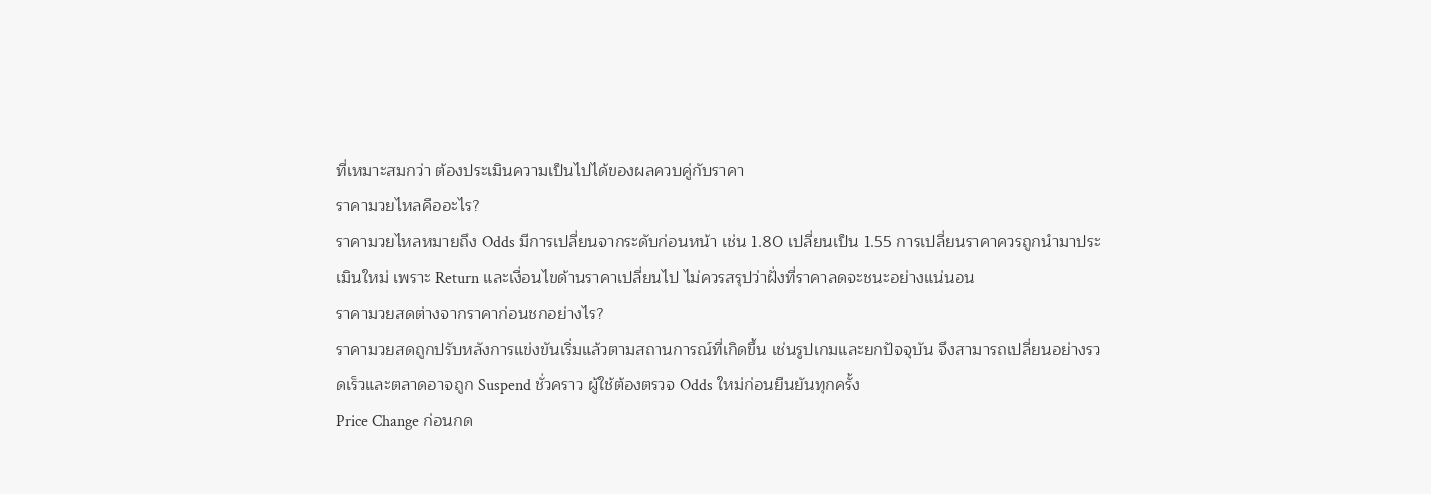ที่เหมาะสมกว่า ต้องประเมินความเป็นไปได้ของผลควบคู่กับราคา
ราคามวยไหลคืออะไร?
ราคามวยไหลหมายถึง Odds มีการเปลี่ยนจากระดับก่อนหน้า เช่น 1.80 เปลี่ยนเป็น 1.55 การเปลี่ยนราคาควรถูกนำมาประเมินใหม่ เพราะ Return และเงื่อนไขด้านราคาเปลี่ยนไป ไม่ควรสรุปว่าฝั่งที่ราคาลดจะชนะอย่างแน่นอน
ราคามวยสดต่างจากราคาก่อนชกอย่างไร?
ราคามวยสดถูกปรับหลังการแข่งขันเริ่มแล้วตามสถานการณ์ที่เกิดขึ้น เช่นรูปเกมและยกปัจจุบัน จึงสามารถเปลี่ยนอย่างรวดเร็วและตลาดอาจถูก Suspend ชั่วคราว ผู้ใช้ต้องตรวจ Odds ใหม่ก่อนยืนยันทุกครั้ง
Price Change ก่อนกด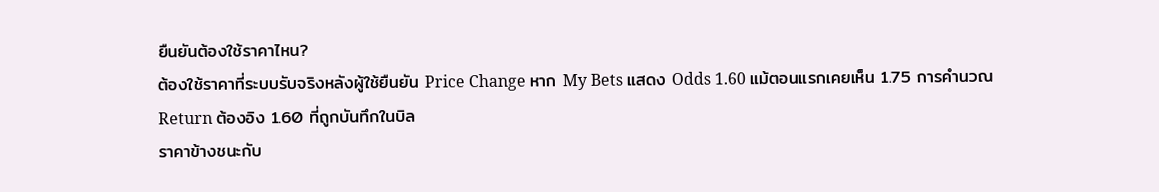ยืนยันต้องใช้ราคาไหน?
ต้องใช้ราคาที่ระบบรับจริงหลังผู้ใช้ยืนยัน Price Change หาก My Bets แสดง Odds 1.60 แม้ตอนแรกเคยเห็น 1.75 การคำนวณ Return ต้องอิง 1.60 ที่ถูกบันทึกในบิล
ราคาข้างชนะกับ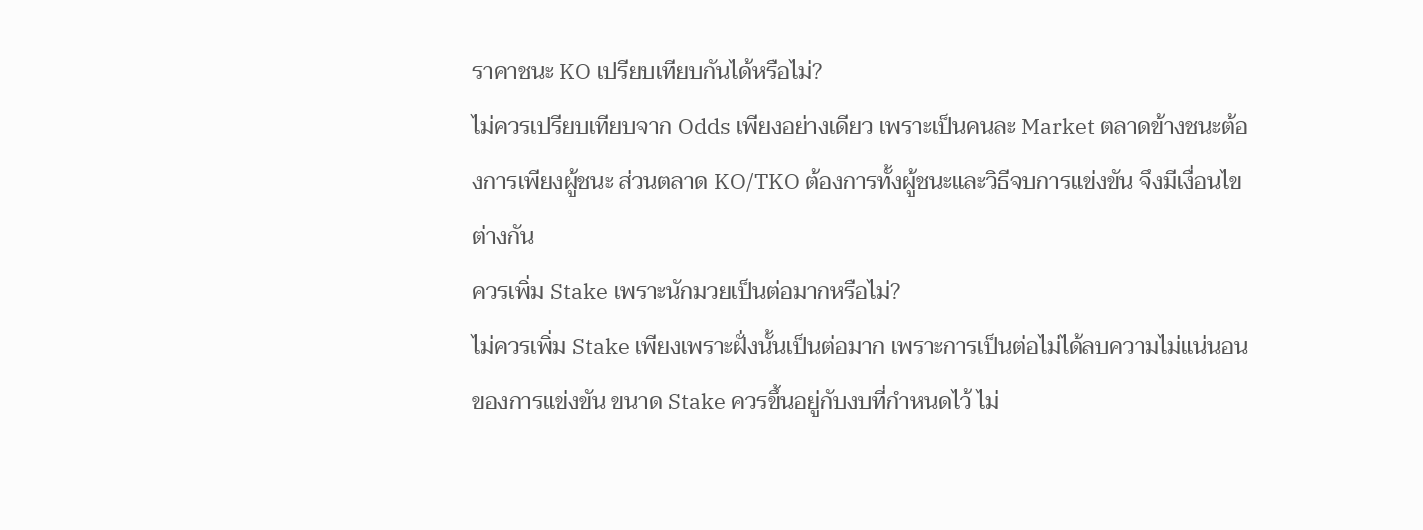ราคาชนะ KO เปรียบเทียบกันได้หรือไม่?
ไม่ควรเปรียบเทียบจาก Odds เพียงอย่างเดียว เพราะเป็นคนละ Market ตลาดข้างชนะต้องการเพียงผู้ชนะ ส่วนตลาด KO/TKO ต้องการทั้งผู้ชนะและวิธีจบการแข่งขัน จึงมีเงื่อนไขต่างกัน
ควรเพิ่ม Stake เพราะนักมวยเป็นต่อมากหรือไม่?
ไม่ควรเพิ่ม Stake เพียงเพราะฝั่งนั้นเป็นต่อมาก เพราะการเป็นต่อไม่ได้ลบความไม่แน่นอนของการแข่งขัน ขนาด Stake ควรขึ้นอยู่กับงบที่กำหนดไว้ ไม่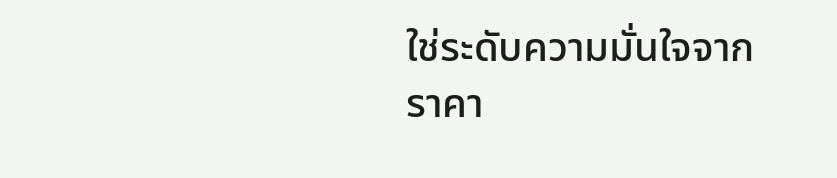ใช่ระดับความมั่นใจจากราคา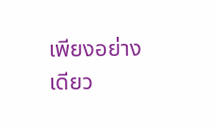เพียงอย่างเดียว